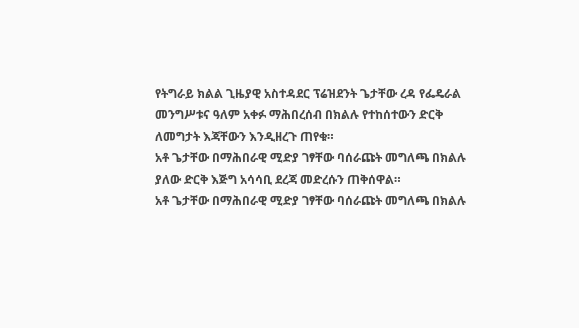የትግራይ ክልል ጊዜያዊ አስተዳደር ፕሬዝደንት ጌታቸው ረዳ የፌዴራል መንግሥቱና ዓለም አቀፉ ማሕበረሰብ በክልሉ የተከሰተውን ድርቅ ለመግታት እጃቸውን እንዲዘረጉ ጠየቁ።
አቶ ጌታቸው በማሕበራዊ ሚድያ ገፃቸው ባሰራጩት መግለጫ በክልሉ ያለው ድርቅ እጅግ አሳሳቢ ደረጃ መድረሱን ጠቅሰዋል።
አቶ ጌታቸው በማሕበራዊ ሚድያ ገፃቸው ባሰራጩት መግለጫ በክልሉ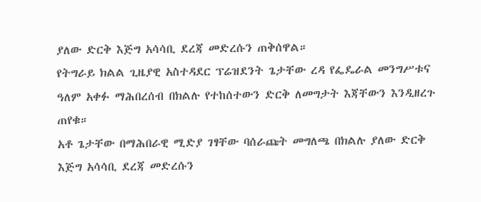ያለው ድርቅ እጅግ አሳሳቢ ደረጃ መድረሱን ጠቅሰዋል።
የትግራይ ክልል ጊዜያዊ አስተዳደር ፕሬዝደንት ጌታቸው ረዳ የፌዴራል መንግሥቱና ዓለም አቀፉ ማሕበረሰብ በክልሉ የተከሰተውን ድርቅ ለመግታት እጃቸውን እንዲዘረጉ ጠየቁ።
አቶ ጌታቸው በማሕበራዊ ሚድያ ገፃቸው ባሰራጩት መግለጫ በክልሉ ያለው ድርቅ እጅግ አሳሳቢ ደረጃ መድረሱን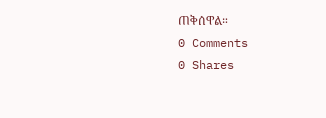ጠቅሰዋል።
0 Comments
0 Shares